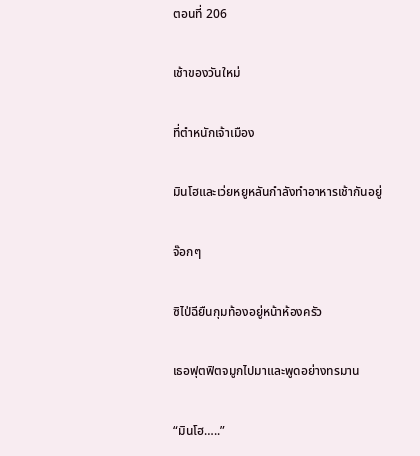ตอนที่ 206

เช้าของวันใหม่

ที่ตำหนักเจ้าเมือง

มินโฮและเว่ยหยูหลันกำลังทำอาหารเช้ากันอยู่

จ๊อกๆ

ซิไป่ฉียืนกุมท้องอยู่หน้าห้องครัว

เธอฟุตฟิตจมูกไปมาและพูดอย่างทรมาน

“มินโฮ…..”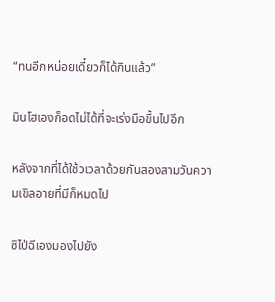“ทนอีกหน่อยเดี๋ยวก็ได้กินแล้ว”

มินโฮเองก็อดไม่ได้ที่จะเร่งมือขึ้นไปอีก

หลังจากที่ได้ใช้วเวลาด้วยกันสองสามวันความเขิลอายที่มีก็หมดไป

ซิไป่ฉีเองมองไปยัง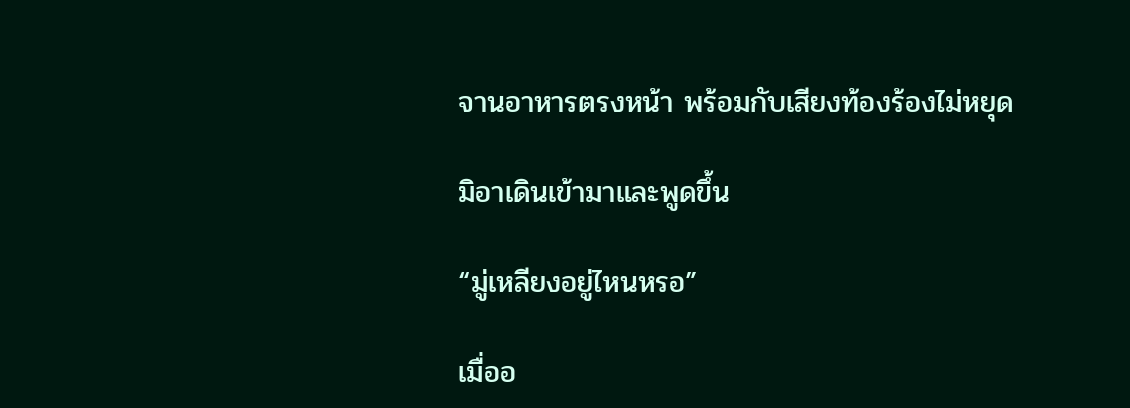จานอาหารตรงหน้า พร้อมกับเสียงท้องร้องไม่หยุด

มิอาเดินเข้ามาและพูดขึ้น

“มู่เหลียงอยู่ไหนหรอ”

เมื่ออ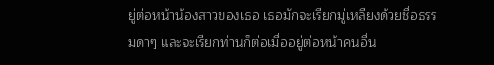ยู่ต่อหน้าน้องสาวของเธอ เธอมักจะเรียกมู่เหลียงด้วยชื่อธรรมดาๆ และจะเรียกท่านก็ต่อเมื่ออยู่ต่อหน้าคนอื่น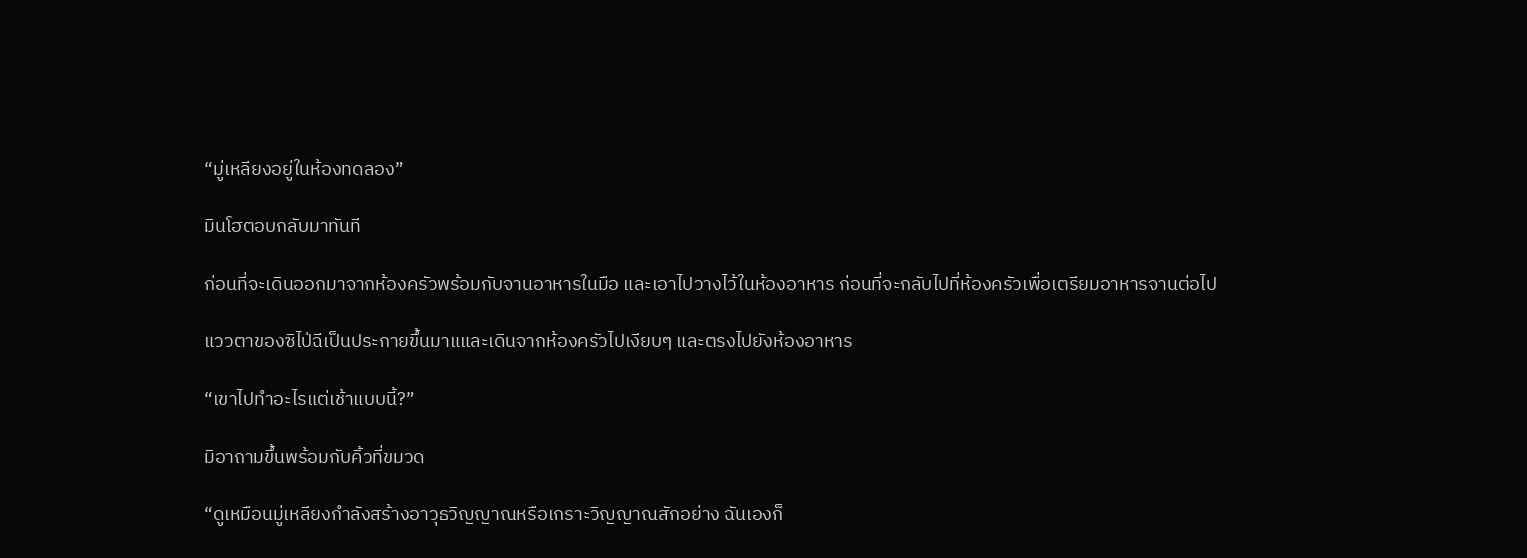“มู่เหลียงอยู่ในห้องทดลอง”

มินโฮตอบกลับมาทันที

ก่อนที่จะเดินออกมาจากห้องครัวพร้อมกับจานอาหารในมือ และเอาไปวางไว้ในห้องอาหาร ก่อนที่จะกลับไปที่ห้องครัวเพื่อเตรียมอาหารจานต่อไป

แววตาของซิไป่ฉีเป็นประกายขึ้นมาแและเดินจากห้องครัวไปเงียบๆ และตรงไปยังห้องอาหาร

“เขาไปทำอะไรแต่เช้าแบบนี้?”

มิอาถามขึ้นพร้อมกับคิ้วที่ขมวด

“ดูเหมือนมู่เหลียงกำลังสร้างอาวุธวิญญาณหรือเกราะวิญญาณสักอย่าง ฉันเองก็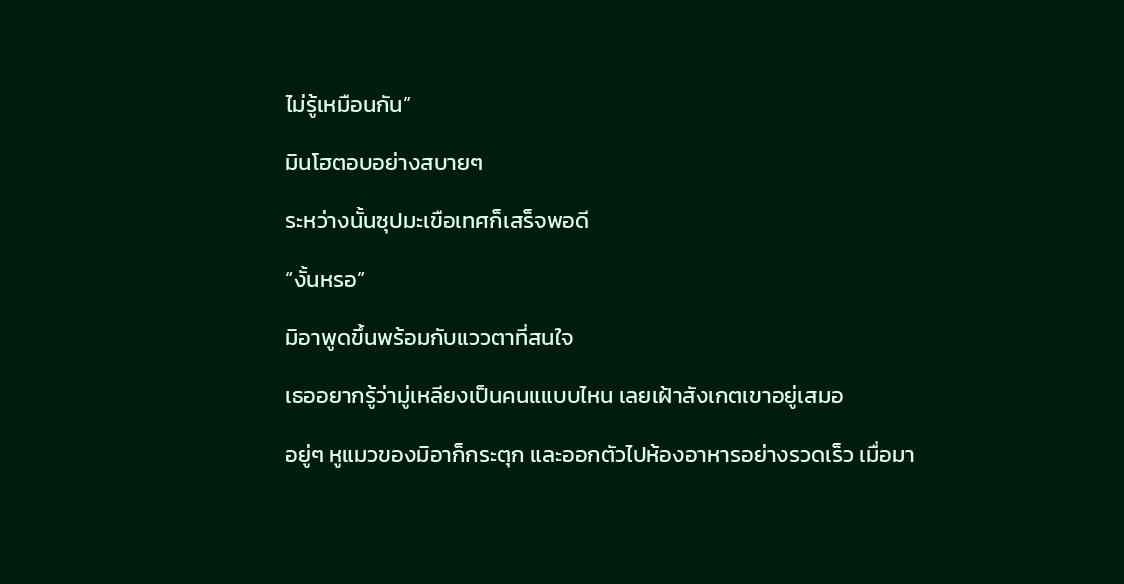ไม่รู้เหมือนกัน”

มินโฮตอบอย่างสบายๆ

ระหว่างนั้นซุปมะเขือเทศก็เสร็จพอดี

“งั้นหรอ”

มิอาพูดขึ้นพร้อมกับแววตาที่สนใจ

เธออยากรู้ว่ามู่เหลียงเป็นคนแแบบไหน เลยเฝ้าสังเกตเขาอยู่เสมอ

อยู่ๆ หูแมวของมิอาก็กระตุก และออกตัวไปห้องอาหารอย่างรวดเร็ว เมื่อมา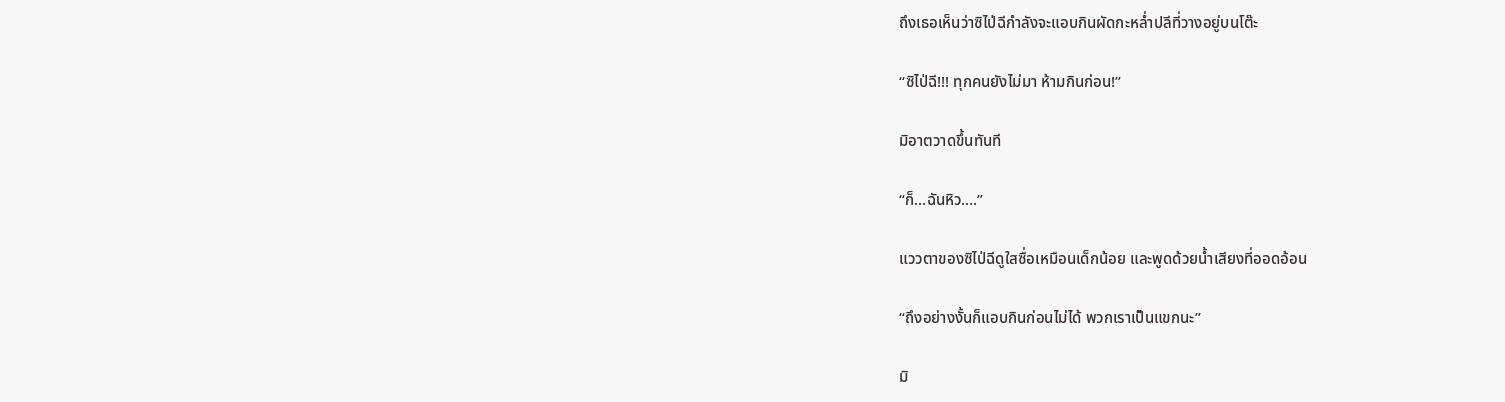ถึงเธอเห็นว่าซิไป่ฉีกำลังจะแอบกินผัดกะหล่ำปลีที่วางอยู่บนโต๊ะ

“ซิไป่ฉี!!! ทุกคนยังไม่มา ห้ามกินก่อน!”

มิอาตวาดขึ้นทันที

“ก็…ฉันหิว….”

แววตาของซิไป่ฉีดูใสซื่อเหมือนเด็กน้อย และพูดด้วยน้ำเสียงที่ออดอ้อน

“ถึงอย่างงั้นก็แอบกินก่อนไม่ได้ พวกเราเป็นแขกนะ”

มิ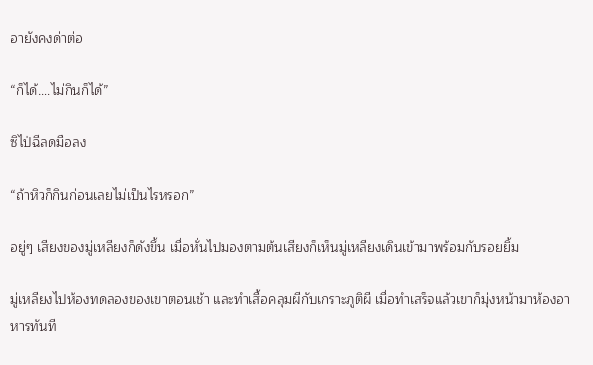อายังคงด่าต่อ

“ก็ได้….ไม่กินก็ได้”

ซิไป่ฉีลดมือลง

“ถ้าหิวก็กินก่อนเลยไม่เป็นไรหรอก”

อยู่ๆ เสียงของมู่เหลียงก็ดังขึ้น เมื่อหั่นไปมองตามต้นเสียงก็เห็นมู่เหลียงเดินเข้ามาพร้อมกับรอยยิ้ม

มู่เหลียงไปห้องทดลองของเขาตอนเช้า และทำเสื้อคลุมผีกับเกราะภูติผี เมื่อทำเสร็จแล้วเขาก็มุ่งหน้ามาห้องอาหารทันที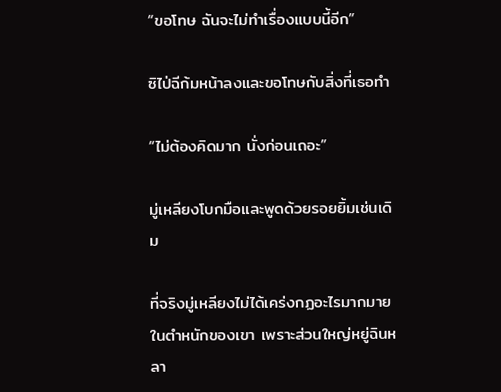“ขอโทษ ฉันจะไม่ทำเรื่องแบบนี้อีก”

ซิไป่ฉีก้มหน้าลงและขอโทษกับสิ่งที่เธอทำ

“ไม่ต้องคิดมาก นั่งก่อนเถอะ”

มู่เหลียงโบกมือและพูดด้วยรอยยิ้มเช่นเดิม

ที่จริงมู่เหลียงไม่ได้เคร่งกฏอะไรมากมายในตำหนักของเขา เพราะส่วนใหญ่หยู่ฉินหลา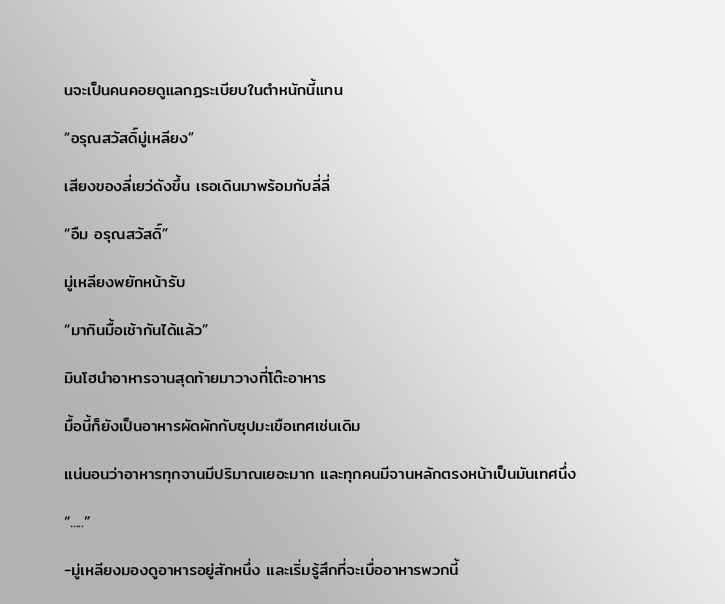นจะเป็นคนคอยดูแลกฎระเบียบในตำหนักนี้แทน

“อรุณสวัสดิ์มู่เหลียง”

เสียงของลี่เยว่ดังขึ้น เธอเดินมาพร้อมกับลี่ลี่

“อืม อรุณสวัสดิ์”

มู่เหลียงพยักหน้ารับ

“มากินมื้อเช้ากันได้แล้ว”

มินโฮนำอาหารจานสุดท้ายมาวางที่โต๊ะอาหาร

มื้อนี้ก็ยังเป็นอาหารผัดผักกับซุปมะเขือเทศเช่นเดิม

แน่นอนว่าอาหารทุกจานมีปริมาณเยอะมาก และทุกคนมีจานหลักตรงหน้าเป็นมันเทศนึ่ง

“.....”

-มู่เหลียงมองดูอาหารอยู่สักหนึ่ง และเริ่มรู้สึกที่จะเบื่ออาหารพวกนี้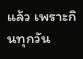แล้ว เพราะกินทุกวัน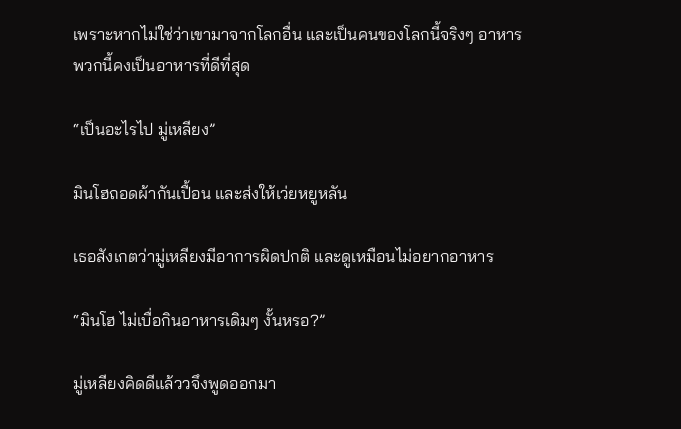เพราะหากไม่ใช่ว่าเขามาจากโลกอื่น และเป็นคนของโลกนี้จริงๆ อาหารพวกนี้คงเป็นอาหารที่ดีที่สุด

“เป็นอะไรไป มู่เหลียง”

มินโฮถอดผ้ากันเปื้อน และส่งให้เว่ยหยูหลัน

เธอสังเกตว่ามู่เหลียงมีอาการผิดปกติ และดูเหมือนไม่อยากอาหาร

“มินโฮ ไม่เบื่อกินอาหารเดิมๆ งั้นหรอ?”

มู่เหลียงคิดดีแล้ววจึงพูดออกมา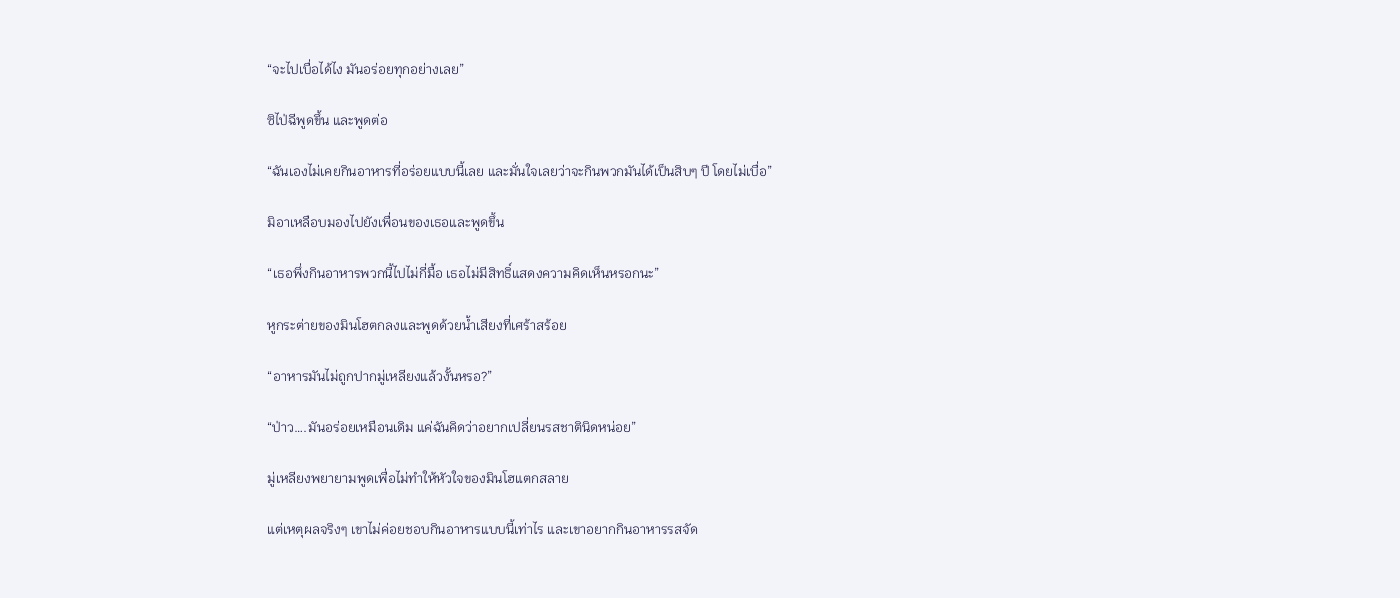“จะไปเบื่อได้ไง มันอร่อยทุกอย่างเลย”

ซิไป่ฉีพูดขึ้น และพูดต่อ

“ฉันเองไม่เคยกินอาหารที่อร่อยแบบนี้เลย และมั่นใจเลยว่าจะกินพวกมันได้เป็นสิบๆ ปี โดยไม่เบื่อ”

มิอาเหลือบมองไปยังเพื่อนของเธอและพูดขึ้น

“เธอพึ่งกินอาหารพวกนี้ไปไม่กี่มื้อ เธอไม่มีสิทธิ์แสดงความคิดเห็นหรอกนะ”

หูกระต่ายของมินโฮตกลงและพูดด้วยน้ำเสียงที่เศร้าสร้อย

“อาหารมันไม่ถูกปากมู่เหลียงแล้วงั้นหรอ?”

“ป่าว….มันอร่อยเหมือนเดิม แค่ฉันคิดว่าอยากเปลี่ยนรสชาตินิดหน่อย”

มู่เหลียงพยายามพูดเพื่อไม่ทำให้หัวใจของมินโฮแตกสลาย

แต่เหตุผลจริงๆ เขาไม่ค่อยชอบกินอาหารแบบนี้เท่าไร และเขาอยากกินอาหารรสจัด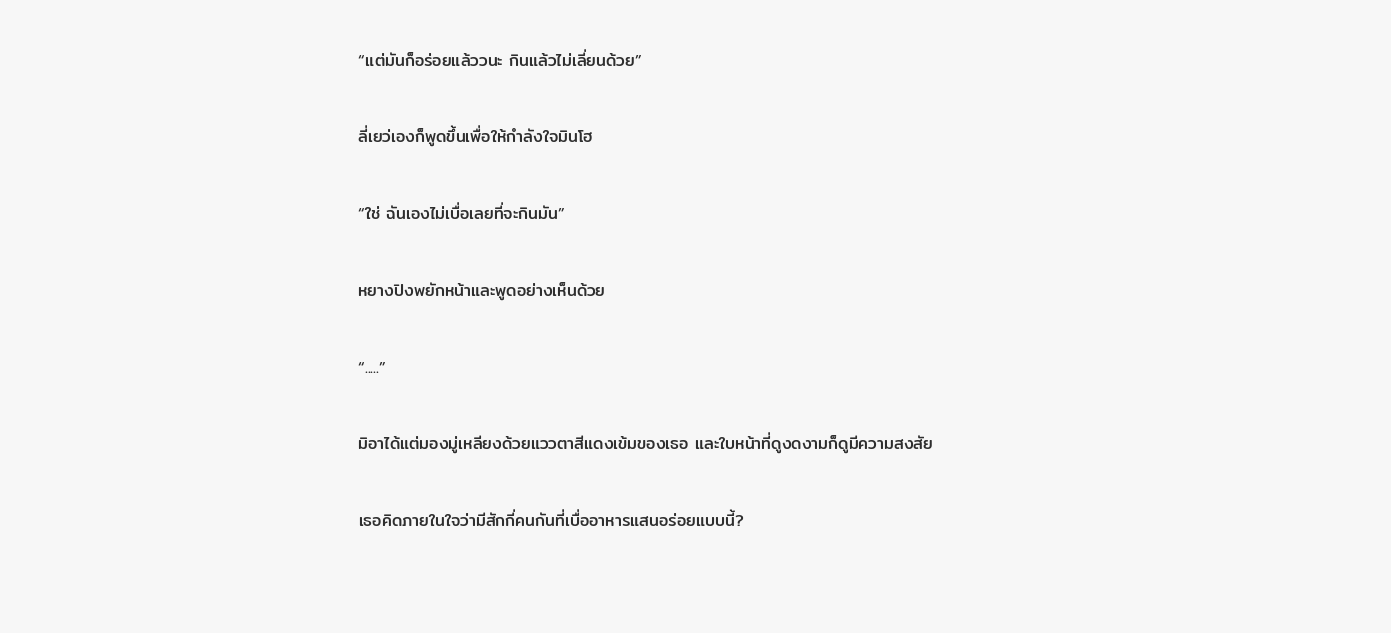“แต่มันก็อร่อยแล้ววนะ กินแล้วไม่เลี่ยนด้วย”

ลี่เยว่เองก็พูดขึ้นเพื่อให้กำลังใจมินโฮ

“ใช่ ฉันเองไม่เบื่อเลยที่จะกินมัน”

หยางปิงพยักหน้าและพูดอย่างเห็นด้วย

“.....”

มิอาได้แต่มองมู่เหลียงด้วยแววตาสีแดงเข้มของเธอ และใบหน้าที่ดูงดงามก็ดูมีความสงสัย

เธอคิดภายในใจว่ามีสักกี่คนกันที่เบื่ออาหารแสนอร่อยแบบนี้?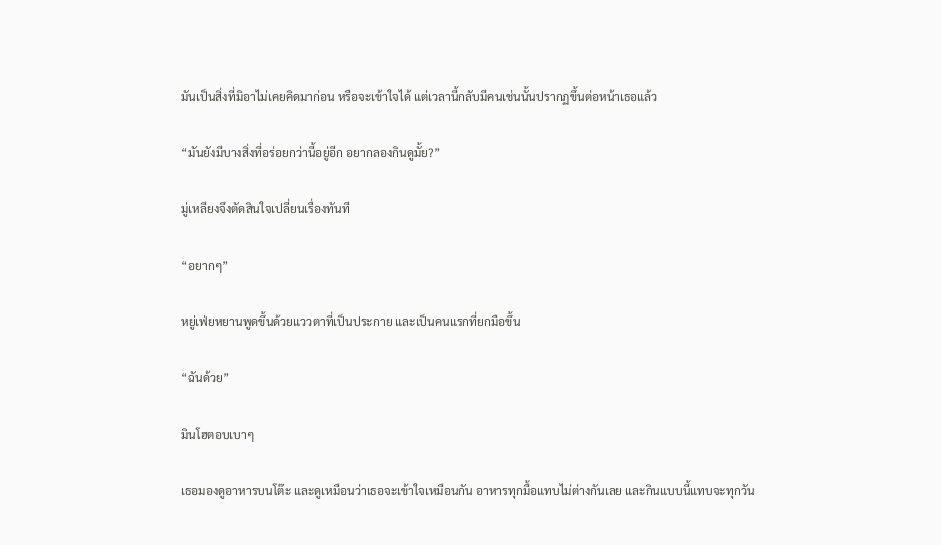มันเป็นสิ่งที่มิอาไม่เคยคิดมาก่อน หรือจะเข้าใจได้ แต่เวลานี้กลับมีคนเช่นนั้นปรากฏขึ้นต่อหน้าเธอแล้ว

“มันยังมีบางสิ่งที่อร่อยกว่านี้อยู่อีก อยากลองกินดูมั้ย?”

มู่เหลียงจึงตัดสินใจเปลี่ยนเรื่องทันที

“อยากๆ”

หยู่เฟ่ยหยานพูดขึ้นด้วยแววตาที่เป็นประกาย และเป็นคนแรกที่ยกมือขึ้น

“ฉันด้วย”

มินโฮตอบเบาๆ

เธอมองดูอาหารบนโต๊ะ และดูเหมือนว่าเธอจะเข้าใจเหมือนกัน อาหารทุกมื้อแทบไม่ต่างกันเลย และกินแบบนี้แทบจะทุกวัน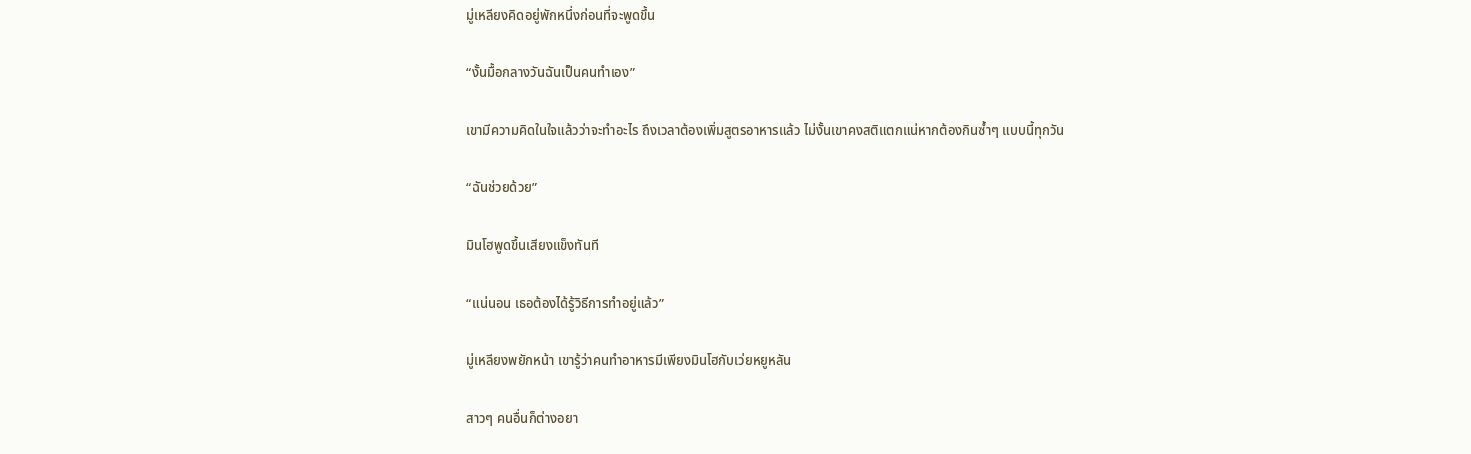มู่เหลียงคิดอยู่พักหนึ่งก่อนที่จะพูดขึ้น

“งั้นมื้อกลางวันฉันเป็นคนทำเอง”

เขามีความคิดในใจแล้วว่าจะทำอะไร ถึงเวลาต้องเพิ่มสูตรอาหารแล้ว ไม่งั้นเขาคงสติแตกแน่หากต้องกินซ้ำๆ แบบนี้ทุกวัน

“ฉันช่วยด้วย”

มินโฮพูดขึ้นเสียงแข็งทันที

“แน่นอน เธอต้องได้รู้วิธีการทำอยู่แล้ว”

มู่เหลียงพยักหน้า เขารู้ว่าคนทำอาหารมีเพียงมินโฮกับเว่ยหยูหลัน

สาวๆ คนอื่นก็ต่างอยา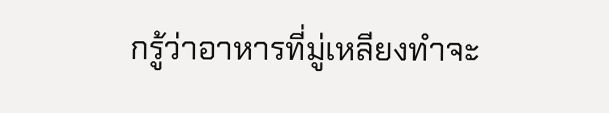กรู้ว่าอาหารที่มู่เหลียงทำจะ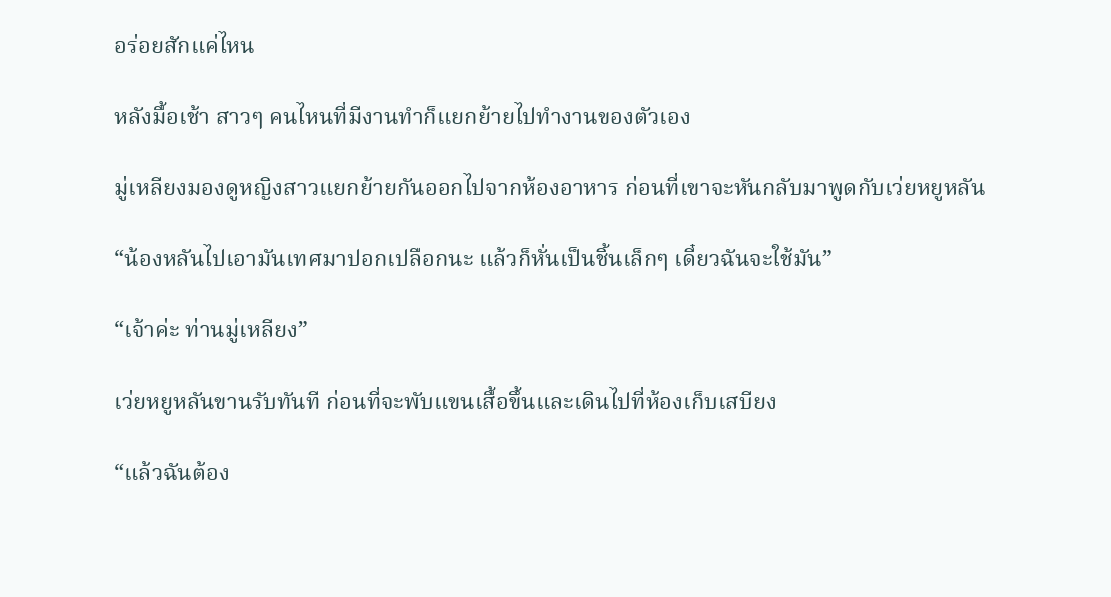อร่อยสักแค่ไหน

หลังมื้อเช้า สาวๆ คนไหนที่มีงานทำก็แยกย้ายไปทำงานของตัวเอง

มู่เหลียงมองดูหญิงสาวแยกย้ายกันออกไปจากห้องอาหาร ก่อนที่เขาจะหันกลับมาพูดกับเว่ยหยูหลัน

“น้องหลันไปเอามันเทศมาปอกเปลือกนะ แล้วก็หั่นเป็นชิ้นเล็กๆ เดี๋ยวฉันจะใช้มัน”

“เจ้าค่ะ ท่านมู่เหลียง”

เว่ยหยูหลันขานรับทันที ก่อนที่จะพับแขนเสื้อขึ้นและเดินไปที่ห้องเก็บเสบียง

“แล้วฉันต้อง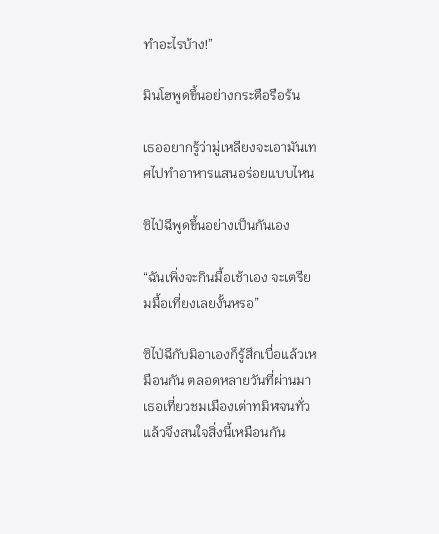ทำอะไรบ้าง!”

มินโฮพูดขึ้นอย่างกระตือรือร้น

เธออยากรู้ว่ามู่เหลียงจะเอามันเทศไปทำอาหารแสนอร่อยแบบไหน

ซิไป่ฉีพูดขึ้นอย่างเป็นกันเอง

“ฉันเพิ่งจะกินมื้อเช้าเอง จะเตรียมมื้อเที่ยงเลยงั้นหรอ”

ซิไป่ฉีกับมิอาเองก็รู้สึกเบื่อแล้วเหมือนกัน ตลอดหลายวันที่ผ่านมาเธอเที่ยวชมเมืองเต่าทมิฬจนทั่วแล้วจึงสนใจสิ่งนี้เหมือนกัน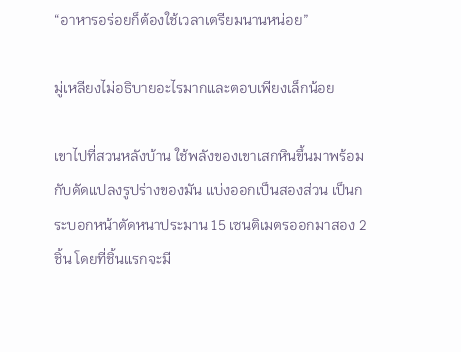“อาหารอร่อยก็ต้องใช้เวลาเตรียมนานหน่อย”

มู่เหลียงไม่อธิบายอะไรมากและตอบเพียงเล็กน้อย

เขาไปที่สวนหลังบ้าน ใช้พลังของเขาเสกหินขึ้นมาพร้อมกับดัดแปลงรูปร่างของมัน แบ่งออกเป็นสองส่วน เป็นกระบอกหน้าตัดหนาประมาน 15 เซนติเมตรออกมาสอง 2 ชิ้น โดยที่ชิ้นแรกจะมี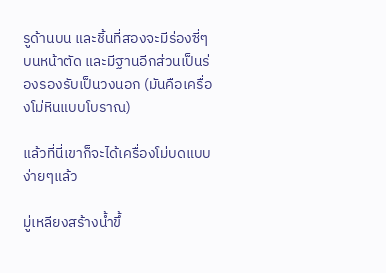รูด้านบน และชิ้นที่สองจะมีร่องซี่ๆ บนหน้าตัด และมีฐานอีกส่วนเป็นร่องรองรับเป็นวงนอก (มันคือเครื่องโม่หินแบบโบราณ)

แล้วที่นี่เขาก็จะได้เครื่องโม่บดแบบง่ายๆแล้ว

มู่เหลียงสร้างน้ำขึ้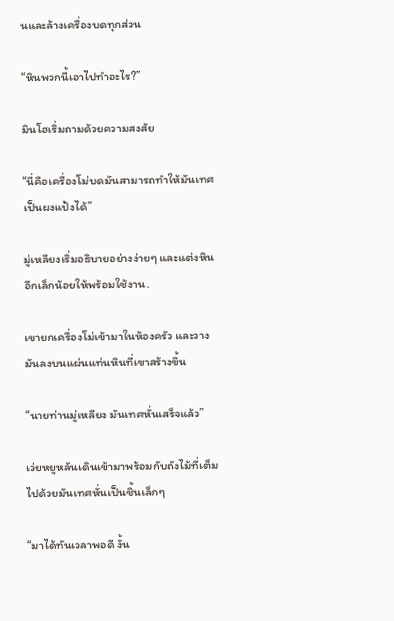นและล้างเครื่องบดทุกส่วน

“หินพวกนี้เอาไปทำอะไร?”

มินโฮเริ่มถามด้วยความสงสัย

“นี่คือเครื่องโม่บดมันสามารถทำให้มันเทศเป็นผงแป้งได้”

มู่เหลียงเริ่มอธิบายอย่างง่ายๆ และแต่งหินอีกเล็กน้อยให้พร้อมใช้งาน.

เขายกเครื่องโม่เข้ามาในห้องครัว และวางมันลงบนแผ่นแท่นหินที่เขาสร้างขึ้น

“นายท่านมู่เหลียง มันเทศหั่นเสร็จแล้ว”

เว่ยหยูหลันเดินเข้ามาพร้อมกับถังไม้ที่เต็มไปด้วยมันเทศหั่นเป็นชิ้นเล็กๆ

“มาได้ทันเวลาพอดี งั้น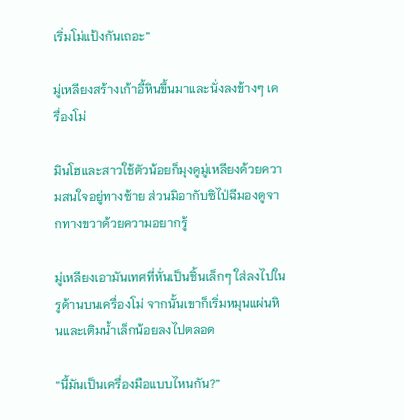เริ่มโม่แป้งกันเถอะ”

มู่เหลียงสร้างเก้าอี้หินขึ้นมาและนั่งลงข้างๆ เครื่องโม่

มินโฮและสาวใช้ตัวน้อยก็มุงดูมู่เหลียงด้วยความสนใจอยู่ทางซ้าย ส่วนมิอากับซิไป่ฉีมองดูจากทางขวาด้วยความอยากรู้

มู่เหลียงเอามันเทศที่หั่นเป็นชิ้นเล็กๆ ใส่ลงไปในรูด้านบนเครื่องโม่ จากนั้นเขาก็เริ่มหมุนแผ่นหินและเติมน้ำเล็กน้อยลงไปตลอด

“นี้มันเป็นเครื่องมือแบบไหนกัน?”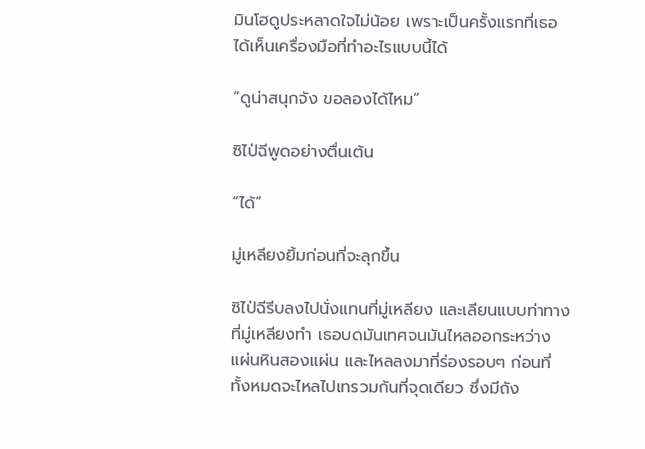มินโฮดูประหลาดใจไม่น้อย เพราะเป็นครั้งแรกที่เธอได้เห็นเครื่องมือที่ทำอะไรแบบนี้ได้

“ดูน่าสนุกจัง ขอลองได้ไหม”

ซิไป่ฉีพูดอย่างตื่นเต้น

“ได้”

มู่เหลียงยิ้มก่อนที่จะลุกขึ้น

ซิไป่ฉีรีบลงไปนั่งแทนที่มู่เหลียง และเลียนแบบท่าทางที่มู่เหลียงทำ เธอบดมันเทศจนมันไหลออกระหว่างแผ่นหินสองแผ่น และไหลลงมาที่ร่องรอบๆ ก่อนที่ทั้งหมดจะไหลไปเทรวมกันที่จุดเดียว ซึ่งมีถัง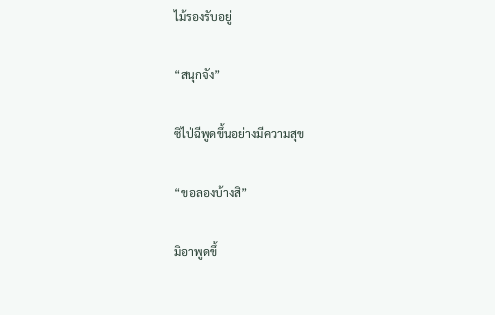ไม้รองรับอยู่

“สนุกจัง”

ซิไป่ฉีพูดขึ้นอย่างมีความสุข

“ขอลองบ้างสิ”

มิอาพูดขึ้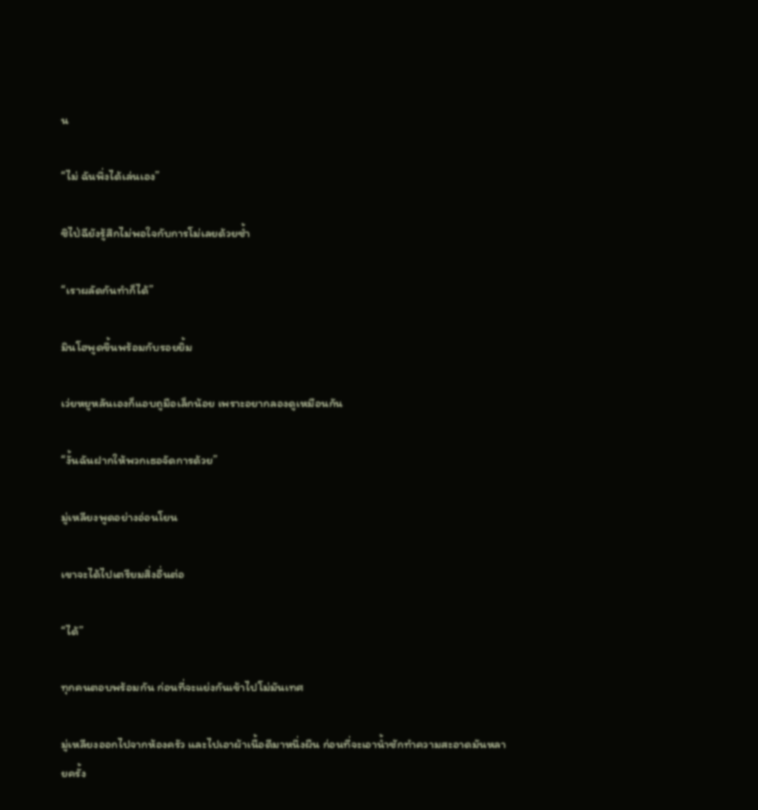น

“ไม่ ฉันพึ่งได้เล่นเอง”

ซิไป่ฉียังรู้สึกไม่พอใจกับการโม่เลยด้วยซ้ำ

“เราผลัดกันทำก็ได้”

มินโฮพูดขึ้นพร้อมกับรอยยิ้ม

เว่ยหยูหลันเองก็แอบถูมือเล็กน้อย เพราะอยากลองดูเหมือนกัน

“งั้นฉันฝากให้พวกเธอจัดการด้วย”

มู่เหลียงพูดอย่างอ่อนโยน

เขาจะได้ไปเตรียมสิ่งอื่นต่อ

“ได้”

ทุกคนตอบพร้อมกัน ก่อนที่จะแย่งกันเข้าไปโม่มันเทศ

มู่เหลียงออกไปจากห้องครัว และไปเอาผ้าเนื้อดีมาหนึ่งผืน ก่อนที่จะเอาน้ำซักทำความสะอาดมันหลายครั้ง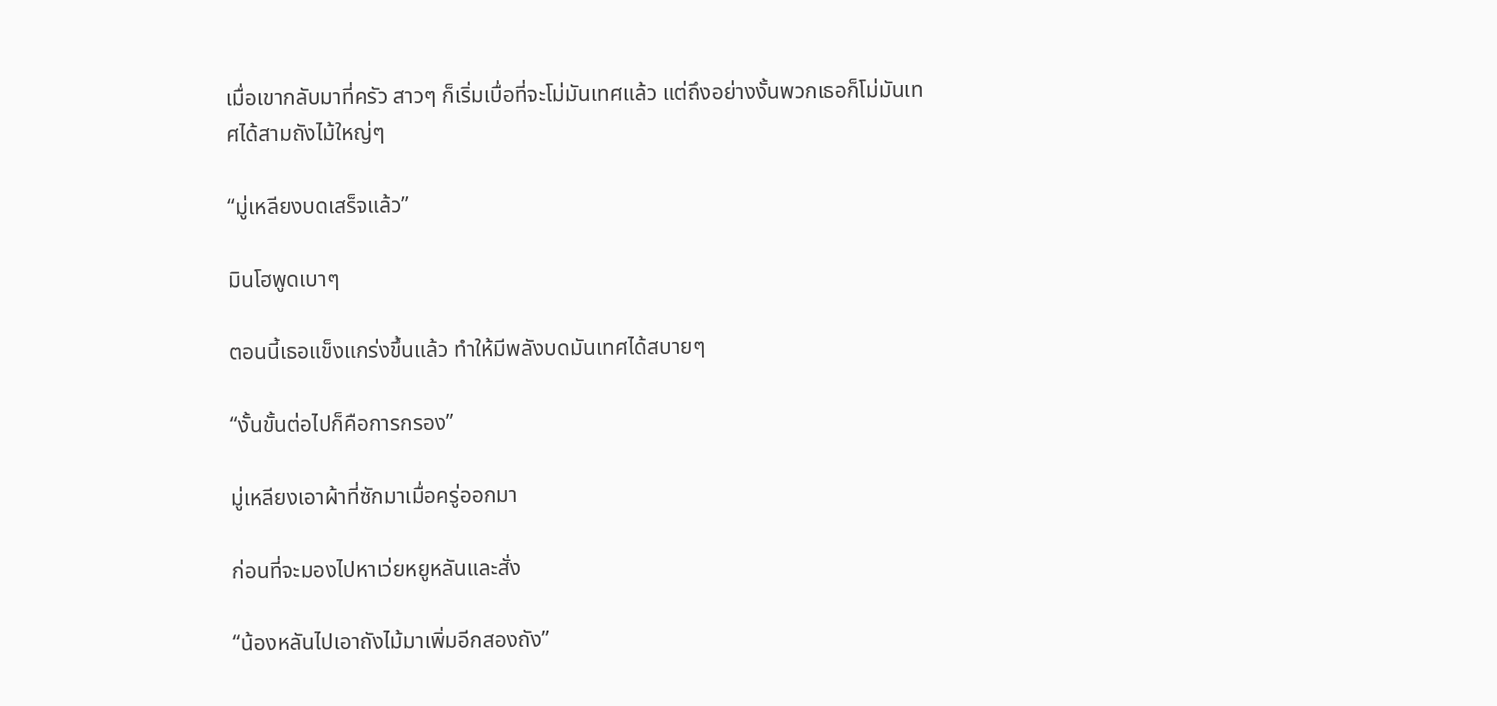เมื่อเขากลับมาที่ครัว สาวๆ ก็เริ่มเบื่อที่จะโม่มันเทศแล้ว แต่ถึงอย่างงั้นพวกเธอก็โม่มันเทศได้สามถังไม้ใหญ่ๆ

“มู่เหลียงบดเสร็จแล้ว”

มินโฮพูดเบาๆ

ตอนนี้เธอแข็งแกร่งขึ้นแล้ว ทำให้มีพลังบดมันเทศได้สบายๆ

“งั้นขั้นต่อไปก็คือการกรอง”

มู่เหลียงเอาผ้าที่ซักมาเมื่อครู่ออกมา

ก่อนที่จะมองไปหาเว่ยหยูหลันและสั่ง

“น้องหลันไปเอาถังไม้มาเพิ่มอีกสองถัง”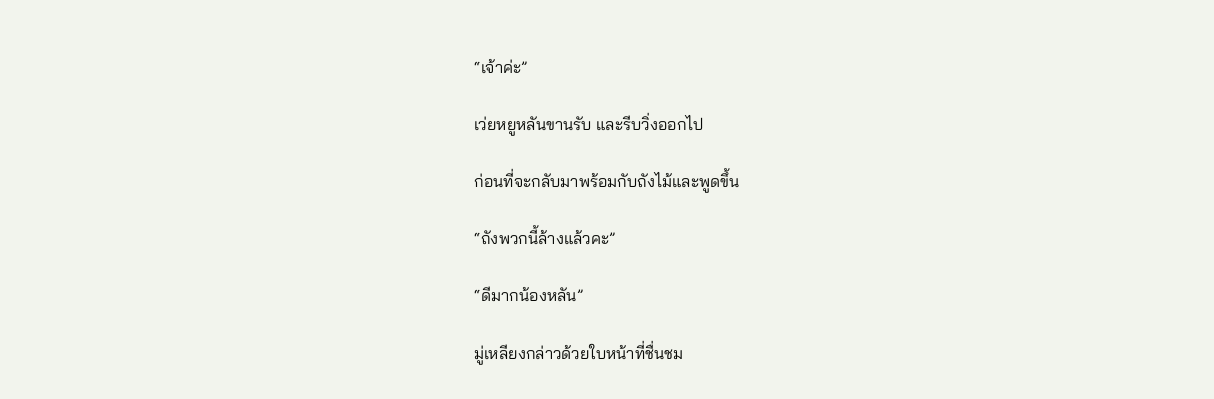“เจ้าค่ะ”

เว่ยหยูหลันขานรับ และรีบวิ่งออกไป

ก่อนที่จะกลับมาพร้อมกับถังไม้และพูดขึ้น

“ถังพวกนี้ล้างแล้วคะ”

“ดีมากน้องหลัน”

มู่เหลียงกล่าวด้วยใบหน้าที่ชื่นชม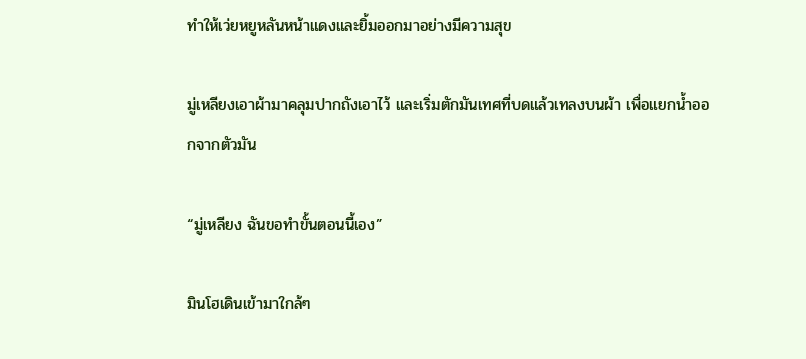ทำให้เว่ยหยูหลันหน้าแดงและยิ้มออกมาอย่างมีความสุข

มู่เหลียงเอาผ้ามาคลุมปากถังเอาไว้ และเริ่มตักมันเทศที่บดแล้วเทลงบนผ้า เพื่อแยกน้ำออกจากตัวมัน

“มู่เหลียง ฉันขอทำขั้นตอนนี้เอง”

มินโฮเดินเข้ามาใกล้ๆ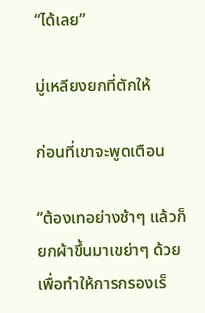“ได้เลย”

มู่เหลียงยกที่ตักให้

ก่อนที่เขาจะพูดเตือน

“ต้องเทอย่างช้าๆ แล้วก็ยกผ้าขึ้นมาเขย่าๆ ด้วยเพื่อทำให้การกรองเร็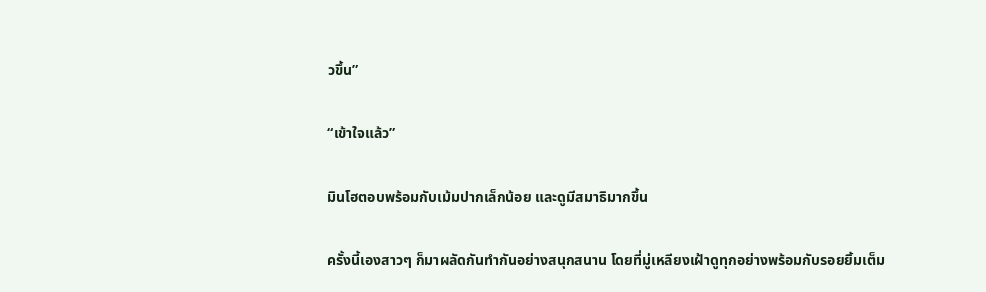วขึ้น”

“เข้าใจแล้ว”

มินโฮตอบพร้อมกับเม้มปากเล็กน้อย และดูมีสมาธิมากขึ้น

ครั้งนี้เองสาวๆ ก็มาผลัดกันทำกันอย่างสนุกสนาน โดยที่มู่เหลียงเฝ้าดูทุกอย่างพร้อมกับรอยยิ้มเต็ม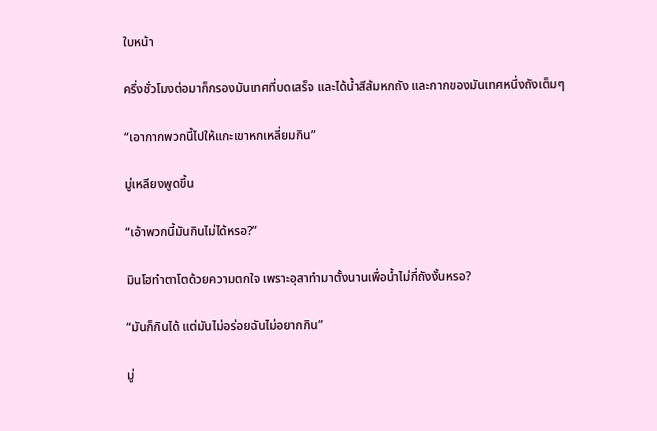ใบหน้า

ครึ่งชั่วโมงต่อมาก็กรองมันเทศที่บดเสร็จ และได้น้ำสีส้มหกถัง และกากของมันเทศหนึ่งถังเต็มๆ

“เอากากพวกนี้ไปให้แกะเขาหกเหลี่ยมกิน”

มู่เหลียงพูดขึ้น

“เอ้าพวกนี้มันกินไม่ได้หรอ?”

มินโฮทำตาโตด้วยความตกใจ เพราะอุสาทำมาตั้งนานเพื่อน้ำไม่กี่ถังงั้นหรอ?

“มันก็กินได้ แต่มันไม่อร่อยฉันไม่อยากกิน”

มู่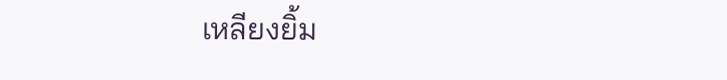เหลียงยิ้ม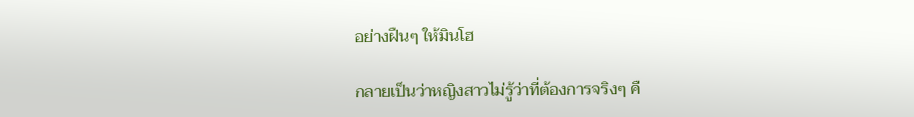อย่างฝืนๆ ให้มินโฮ

กลายเป็นว่าหญิงสาวไม่รู้ว่าที่ต้องการจริงๆ คื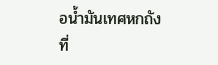อน้ำมันเทศหกถังที่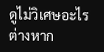ดูไม่วิเศษอะไรต่างหาก